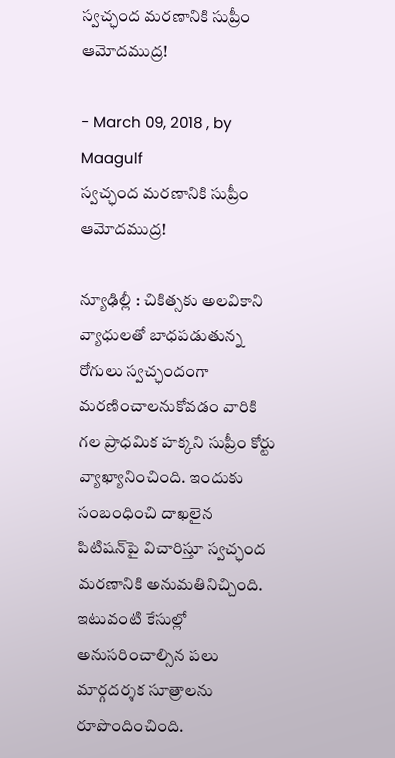స్వచ్ఛంద మరణానికి సుప్రీం ఆమోదముద్ర!

- March 09, 2018 , by Maagulf
స్వచ్ఛంద మరణానికి సుప్రీం ఆమోదముద్ర!

న్యూఢిల్లీ : చికిత్సకు అలవికాని వ్యాధులతో బాధపడుతున్న రోగులు స్వచ్ఛందంగా మరణించాలనుకోవడం వారికి గల ప్రాధమిక హక్కని సుప్రీం కోర్టు వ్యాఖ్యానించింది. ఇందుకు సంబంధించి దాఖలైన పిటిషన్‌పై విచారిస్తూ స్వచ్ఛంద మరణానికి అనుమతినిచ్చింది. ఇటువంటి కేసుల్లో అనుసరించాల్సిన పలు మార్గదర్శక సూత్రాలను రూపొందించింది.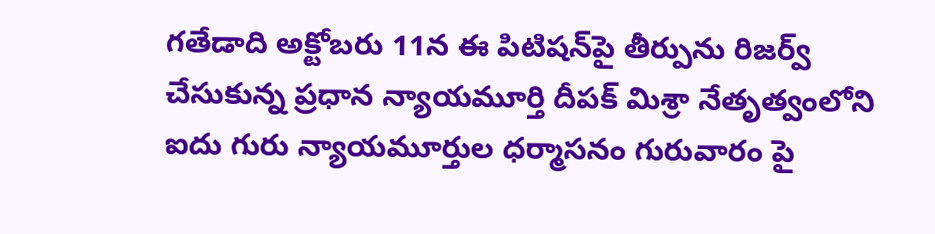గతేడాది అక్టోబరు 11న ఈ పిటిషన్‌పై తీర్పును రిజర్వ్‌ చేసుకున్న ప్రధాన న్యాయమూర్తి దీపక్‌ మిశ్రా నేతృత్వంలోని ఐదు గురు న్యాయమూర్తుల ధర్మాసనం గురువారం పై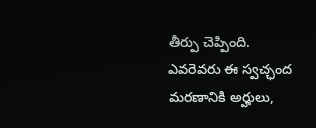తీర్పు చెప్పింది. ఎవరెవరు ఈ స్వచ్ఛంద మరణానికి అర్హులు,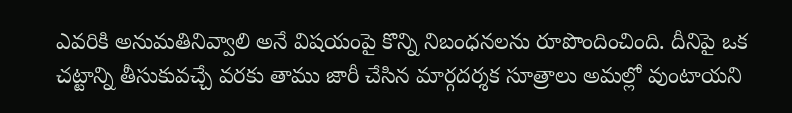ఎవరికి అనుమతినివ్వాలి అనే విషయంపై కొన్ని నిబంధనలను రూపొందించింది. దీనిపై ఒక చట్టాన్ని తీసుకువచ్చే వరకు తాము జారీ చేసిన మార్గదర్శక సూత్రాలు అమల్లో వుంటాయని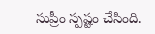సుప్రీం స్పష్టం చేసింది.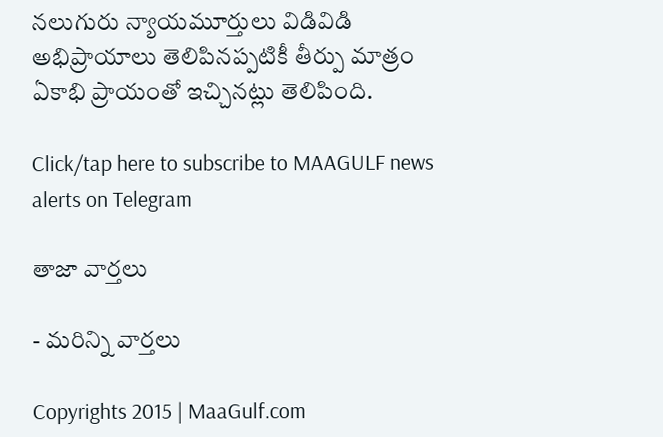నలుగురు న్యాయమూర్తులు విడివిడి అభిప్రాయాలు తెలిపినప్పటికీ తీర్పు మాత్రం ఏకాభి ప్రాయంతో ఇచ్చినట్లు తెలిపింది.

Click/tap here to subscribe to MAAGULF news alerts on Telegram

తాజా వార్తలు

- మరిన్ని వార్తలు

Copyrights 2015 | MaaGulf.com